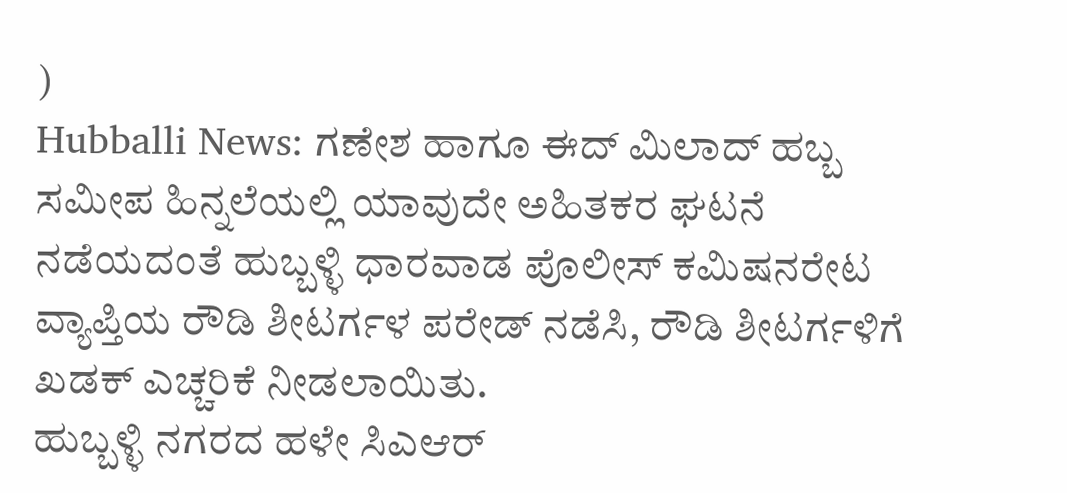)
Hubballi News: ಗಣೇಶ ಹಾಗೂ ಈದ್ ಮಿಲಾದ್ ಹಬ್ಬ ಸಮೀಪ ಹಿನ್ನಲೆಯಲ್ಲಿ ಯಾವುದೇ ಅಹಿತಕರ ಘಟನೆ ನಡೆಯದಂತೆ ಹುಬ್ಬಳ್ಳಿ ಧಾರವಾಡ ಪೊಲೀಸ್ ಕಮಿಷನರೇಟ ವ್ಯಾಪ್ತಿಯ ರೌಡಿ ಶೀಟರ್ಗಳ ಪರೇಡ್ ನಡೆಸಿ, ರೌಡಿ ಶೀಟರ್ಗಳಿಗೆ ಖಡಕ್ ಎಚ್ಚರಿಕೆ ನೀಡಲಾಯಿತು.
ಹುಬ್ಬಳ್ಳಿ ನಗರದ ಹಳೇ ಸಿಎಆರ್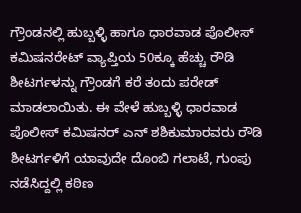ಗ್ರೌಂಡನಲ್ಲಿ ಹುಬ್ಬಳ್ಳಿ ಹಾಗೂ ಧಾರವಾಡ ಪೊಲೀಸ್ ಕಮಿಷನರೇಟ್ ವ್ಯಾಪ್ತಿಯ 50ಕ್ಕೂ ಹೆಚ್ಚು ರೌಡಿ ಶೀಟರ್ಗಳನ್ನು ಗ್ರೌಂಡಗೆ ಕರೆ ತಂದು ಪರೇಡ್ ಮಾಡಲಾಯಿತು. ಈ ವೇಳೆ ಹುಬ್ಬಳ್ಳಿ ಧಾರವಾಡ ಪೊಲೀಸ್ ಕಮಿಷನರ್ ಎನ್ ಶಶಿಕುಮಾರವರು ರೌಡಿ ಶೀಟರ್ಗಳಿಗೆ ಯಾವುದೇ ದೊಂಬಿ ಗಲಾಟೆ, ಗುಂಪು ನಡೆಸಿದ್ದಲ್ಲಿ ಕಠಿಣ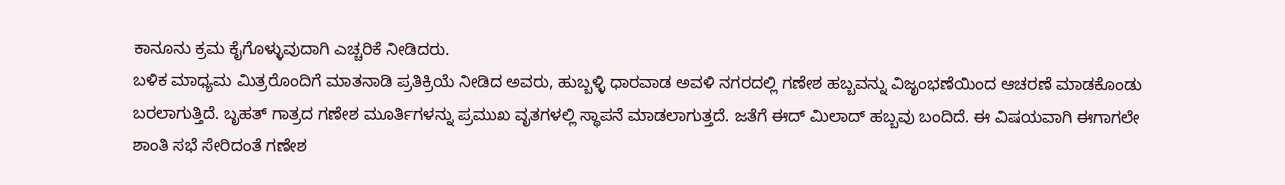ಕಾನೂನು ಕ್ರಮ ಕೈಗೊಳ್ಳುವುದಾಗಿ ಎಚ್ಚರಿಕೆ ನೀಡಿದರು.
ಬಳಿಕ ಮಾಧ್ಯಮ ಮಿತ್ರರೊಂದಿಗೆ ಮಾತನಾಡಿ ಪ್ರತಿಕ್ರಿಯೆ ನೀಡಿದ ಅವರು, ಹುಬ್ಬಳ್ಳಿ ಧಾರವಾಡ ಅವಳಿ ನಗರದಲ್ಲಿ ಗಣೇಶ ಹಬ್ಬವನ್ನು ವಿಜೃಂಭಣೆಯಿಂದ ಆಚರಣೆ ಮಾಡಕೊಂಡು ಬರಲಾಗುತ್ತಿದೆ. ಬೃಹತ್ ಗಾತ್ರದ ಗಣೇಶ ಮೂರ್ತಿಗಳನ್ನು ಪ್ರಮುಖ ವೃತಗಳಲ್ಲಿ ಸ್ಥಾಪನೆ ಮಾಡಲಾಗುತ್ತದೆ. ಜತೆಗೆ ಈದ್ ಮಿಲಾದ್ ಹಬ್ಬವು ಬಂದಿದೆ. ಈ ವಿಷಯವಾಗಿ ಈಗಾಗಲೇ ಶಾಂತಿ ಸಭೆ ಸೇರಿದಂತೆ ಗಣೇಶ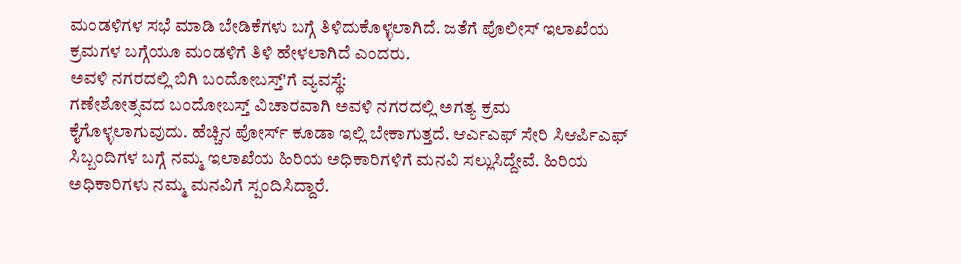ಮಂಡಳಿಗಳ ಸಭೆ ಮಾಡಿ ಬೇಡಿಕೆಗಳು ಬಗ್ಗೆ ತಿಳಿದುಕೊಳ್ಳಲಾಗಿದೆ. ಜತೆಗೆ ಪೊಲೀಸ್ ಇಲಾಖೆಯ ಕ್ರಮಗಳ ಬಗ್ಗೆಯೂ ಮಂಡಳಿಗೆ ತಿಳಿ ಹೇಳಲಾಗಿದೆ ಎಂದರು.
ಅವಳಿ ನಗರದಲ್ಲಿ ಬಿಗಿ ಬಂದೋಬಸ್ತ್'ಗೆ ವ್ಯವಸ್ಥೆ:
ಗಣೇಶೋತ್ಸವದ ಬಂದೋಬಸ್ತ್ ವಿಚಾರವಾಗಿ ಅವಳಿ ನಗರದಲ್ಲಿ ಅಗತ್ಯ ಕ್ರಮ ಕೈಗೊಳ್ಳಲಾಗುವುದು. ಹೆಚ್ಚಿನ ಪೋರ್ಸ್ ಕೂಡಾ ಇಲ್ಲಿ ಬೇಕಾಗುತ್ತದೆ. ಆರ್ಎಎಫ್ ಸೇರಿ ಸಿಆರ್ಪಿಎಫ್ ಸಿಬ್ಬಂದಿಗಳ ಬಗ್ಗೆ ನಮ್ಮ ಇಲಾಖೆಯ ಹಿರಿಯ ಅಧಿಕಾರಿಗಳಿಗೆ ಮನವಿ ಸಲ್ಲುಸಿದ್ದೇವೆ. ಹಿರಿಯ ಅಧಿಕಾರಿಗಳು ನಮ್ಮ ಮನವಿಗೆ ಸ್ಪಂದಿಸಿದ್ದಾರೆ.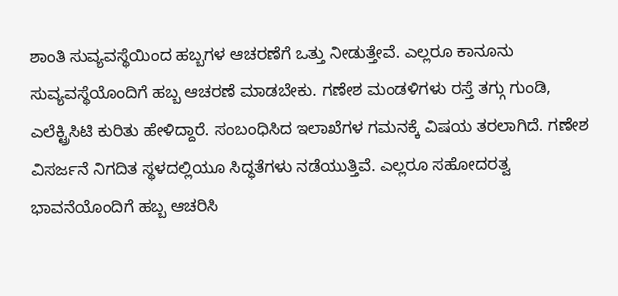ಶಾಂತಿ ಸುವ್ಯವಸ್ಥೆಯಿಂದ ಹಬ್ಬಗಳ ಆಚರಣೆಗೆ ಒತ್ತು ನೀಡುತ್ತೇವೆ. ಎಲ್ಲರೂ ಕಾನೂನು ಸುವ್ಯವಸ್ಥೆಯೊಂದಿಗೆ ಹಬ್ಬ ಆಚರಣೆ ಮಾಡಬೇಕು. ಗಣೇಶ ಮಂಡಳಿಗಳು ರಸ್ತೆ ತಗ್ಗು ಗುಂಡಿ, ಎಲೆಕ್ಟ್ರಿಸಿಟಿ ಕುರಿತು ಹೇಳಿದ್ದಾರೆ. ಸಂಬಂಧಿಸಿದ ಇಲಾಖೆಗಳ ಗಮನಕ್ಕೆ ವಿಷಯ ತರಲಾಗಿದೆ. ಗಣೇಶ ವಿಸರ್ಜನೆ ನಿಗದಿತ ಸ್ಥಳದಲ್ಲಿಯೂ ಸಿದ್ಧತೆಗಳು ನಡೆಯುತ್ತಿವೆ. ಎಲ್ಲರೂ ಸಹೋದರತ್ವ ಭಾವನೆಯೊಂದಿಗೆ ಹಬ್ಬ ಆಚರಿಸಿ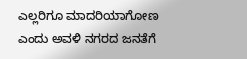ಎಲ್ಲರಿಗೂ ಮಾದರಿಯಾಗೋಣ ಎಂದು ಅವಳಿ ನಗರದ ಜನತೆಗೆ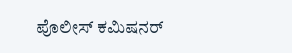ಪೊಲೀಸ್ ಕಮಿಷನರ್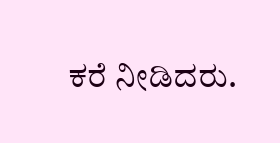ಕರೆ ನೀಡಿದರು.